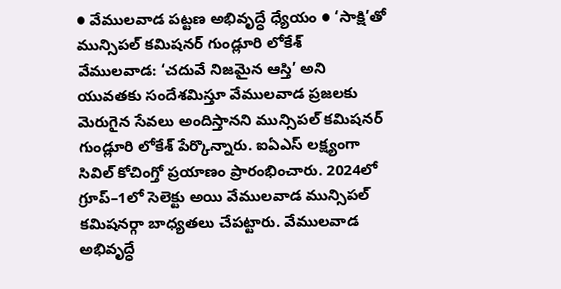● వేములవాడ పట్టణ అభివృద్ధే ధ్యేయం ● ‘సాక్షి’తో మున్సిపల్ కమిషనర్ గుండ్లూరి లోకేశ్
వేములవాడ: ‘చదువే నిజమైన ఆస్తి’ అని యువతకు సందేశమిస్తూ వేములవాడ ప్రజలకు మెరుగైన సేవలు అందిస్తానని మున్సిపల్ కమిషనర్ గుండ్లూరి లోకేశ్ పేర్కొన్నారు. ఐఏఎస్ లక్ష్యంగా సివిల్ కోచింగ్తో ప్రయాణం ప్రారంభించారు. 2024లో గ్రూప్–1లో సెలెక్టు అయి వేములవాడ మున్సిపల్ కమిషనర్గా బాధ్యతలు చేపట్టారు. వేములవాడ అభివృద్ధే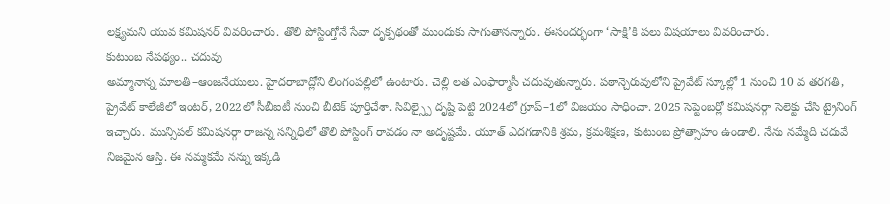లక్ష్యమని యువ కమిషనర్ వివరించారు. తొలి పోస్టింగ్తోనే సేవా దృక్పథంతో ముందుకు సాగుతానన్నారు. ఈసందర్భంగా ‘సాక్షి’కి పలు విషయాలు వివరించారు.
కుటుంబ నేపథ్యం.. చదువు
అమ్మానాన్న మాలతి–ఆంజనేయులు. హైదరాబాద్లోని లింగంపల్లిలో ఉంటారు. చెల్లి లత ఎంఫార్మాసీ చదువుతున్నారు. పఠాన్చెరువులోని ప్రైవేట్ స్కూల్లో 1 నుంచి 10 వ తరగతి, ప్రైవేట్ కాలేజీలో ఇంటర్, 2022లో సీబీఐటీ నుంచి బీటెక్ పూర్తిచేశా. సివిల్స్పై దృష్టి పెట్టి 2024లో గ్రూప్–1లో విజయం సాధించా. 2025 సెప్టెంబర్లో కమిషనర్గా సెలెక్టు చేసి ట్రైనింగ్ ఇచ్చారు. మున్సిపల్ కమిషనర్గా రాజన్న సన్నిధిలో తొలి పోస్టింగ్ రావడం నా అదృష్టమే. యూత్ ఎదగడానికి శ్రమ, క్రమశిక్షణ, కుటుంబ ప్రోత్సాహం ఉండాలి. నేను నమ్మేది చదువే నిజమైన ఆస్తి. ఈ నమ్మకమే నన్ను ఇక్కడి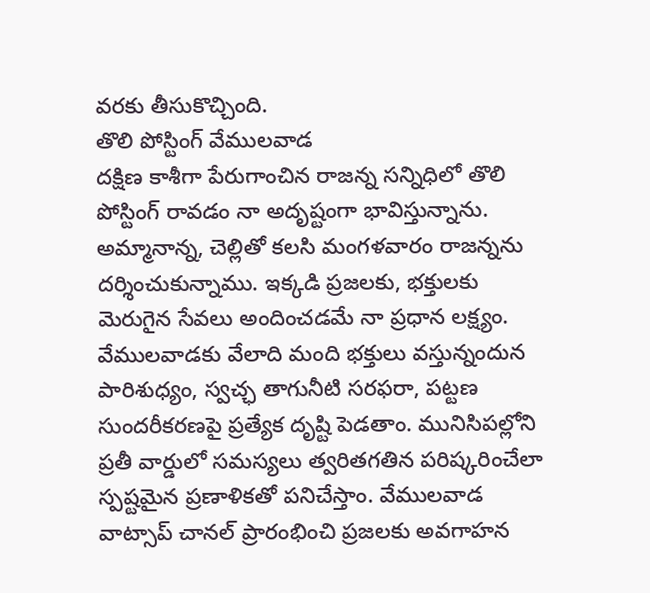వరకు తీసుకొచ్చింది.
తొలి పోస్టింగ్ వేములవాడ
దక్షిణ కాశీగా పేరుగాంచిన రాజన్న సన్నిధిలో తొలి పోస్టింగ్ రావడం నా అదృష్టంగా భావిస్తున్నాను. అమ్మానాన్న, చెల్లితో కలసి మంగళవారం రాజన్నను దర్శించుకున్నాము. ఇక్కడి ప్రజలకు, భక్తులకు మెరుగైన సేవలు అందించడమే నా ప్రధాన లక్ష్యం. వేములవాడకు వేలాది మంది భక్తులు వస్తున్నందున పారిశుధ్యం, స్వచ్ఛ తాగునీటి సరఫరా, పట్టణ సుందరీకరణపై ప్రత్యేక దృష్టి పెడతాం. మునిసిపల్లోని ప్రతీ వార్డులో సమస్యలు త్వరితగతిన పరిష్కరించేలా స్పష్టమైన ప్రణాళికతో పనిచేస్తాం. వేములవాడ వాట్సాప్ చానల్ ప్రారంభించి ప్రజలకు అవగాహన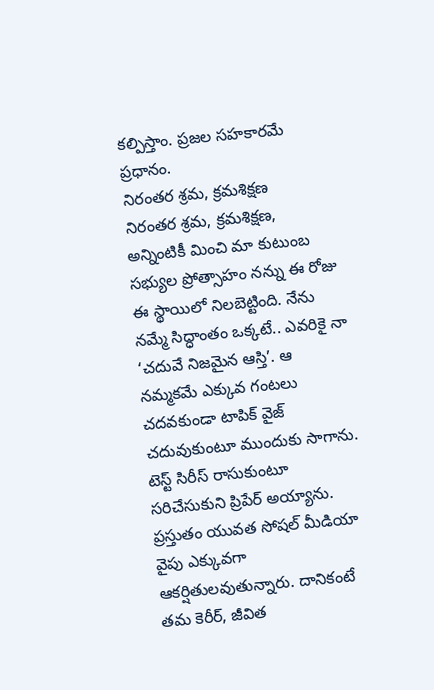కల్పిస్తాం. ప్రజల సహకారమే ప్రధానం.
నిరంతర శ్రమ, క్రమశిక్షణ
నిరంతర శ్రమ, క్రమశిక్షణ, అన్నింటికీ మించి మా కుటుంబ సభ్యుల ప్రోత్సాహం నన్ను ఈ రోజు ఈ స్థాయిలో నిలబెట్టింది. నేను నమ్మే సిద్ధాంతం ఒక్కటే.. ఎవరికై నా ‘చదువే నిజమైన ఆస్తి’. ఆ నమ్మకమే ఎక్కువ గంటలు చదవకుండా టాపిక్ వైజ్ చదువుకుంటూ ముందుకు సాగాను. టెస్ట్ సిరీస్ రాసుకుంటూ సరిచేసుకుని ప్రిపేర్ అయ్యాను. ప్రస్తుతం యువత సోషల్ మీడియా వైపు ఎక్కువగా ఆకర్షితులవుతున్నారు. దానికంటే తమ కెరీర్, జీవిత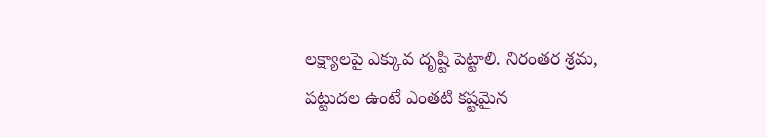లక్ష్యాలపై ఎక్కువ దృష్టి పెట్టాలి. నిరంతర శ్రమ, పట్టుదల ఉంటే ఎంతటి కష్టమైన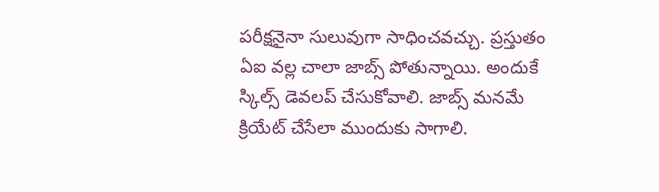పరీక్షనైనా సులువుగా సాధించవచ్చు. ప్రస్తుతం ఏఐ వల్ల చాలా జాబ్స్ పోతున్నాయి. అందుకే స్కిల్స్ డెవలప్ చేసుకోవాలి. జాబ్స్ మనమే క్రియేట్ చేసేలా ముందుకు సాగాలి.